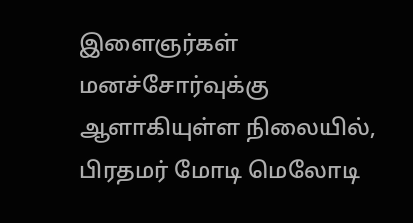இளைஞர்கள் மனச்சோர்வுக்கு ஆளாகியுள்ள நிலையில், பிரதமர் மோடி மெலோடி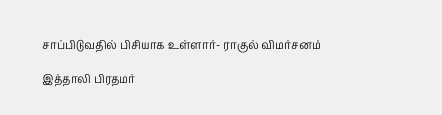சாப்பிடுவதில் பிசியாக உள்ளார்- ராகுல் விமர்சனம்

இத்தாலி பிரதமர்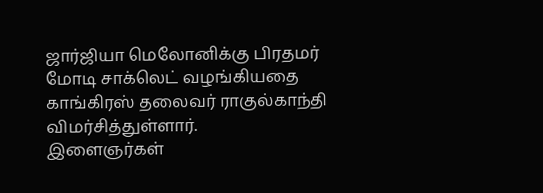ஜார்ஜியா மெலோனிக்கு பிரதமர் மோடி சாக்லெட் வழங்கியதை காங்கிரஸ் தலைவர் ராகுல்காந்தி விமர்சித்துள்ளார்.
இளைஞர்கள்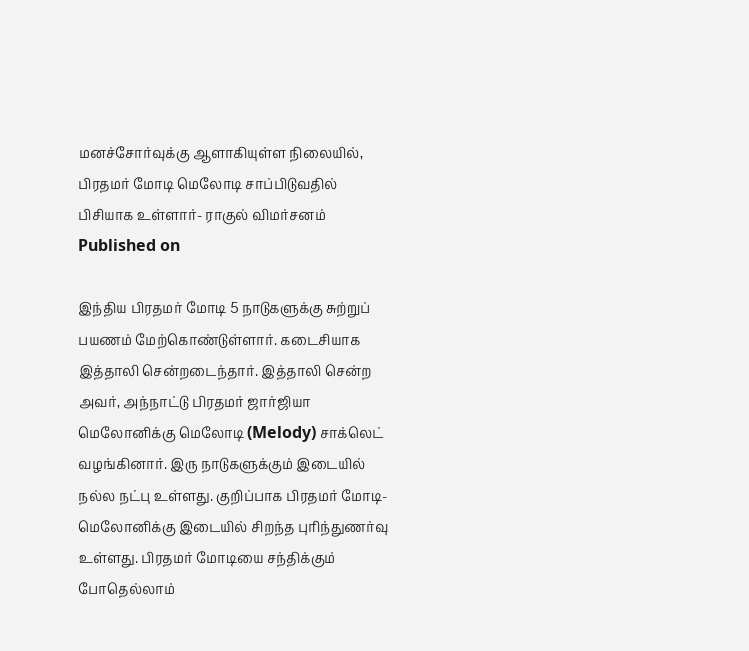மனச்சோர்வுக்கு ஆளாகியுள்ள நிலையில், பிரதமர் மோடி மெலோடி சாப்பிடுவதில் பிசியாக உள்ளார்- ராகுல் விமர்சனம்
Published on

இந்திய பிரதமர் மோடி 5 நாடுகளுக்கு சுற்றுப் பயணம் மேற்கொண்டுள்ளார். கடைசியாக இத்தாலி சென்றடைந்தார். இத்தாலி சென்ற அவர், அந்நாட்டு பிரதமர் ஜார்ஜியா மெலோனிக்கு மெலோடி (Melody) சாக்லெட் வழங்கினார். இரு நாடுகளுக்கும் இடையில் நல்ல நட்பு உள்ளது. குறிப்பாக பிரதமர் மோடி- மெலோனிக்கு இடையில் சிறந்த புரிந்துணர்வு உள்ளது. பிரதமர் மோடியை சந்திக்கும் போதெல்லாம்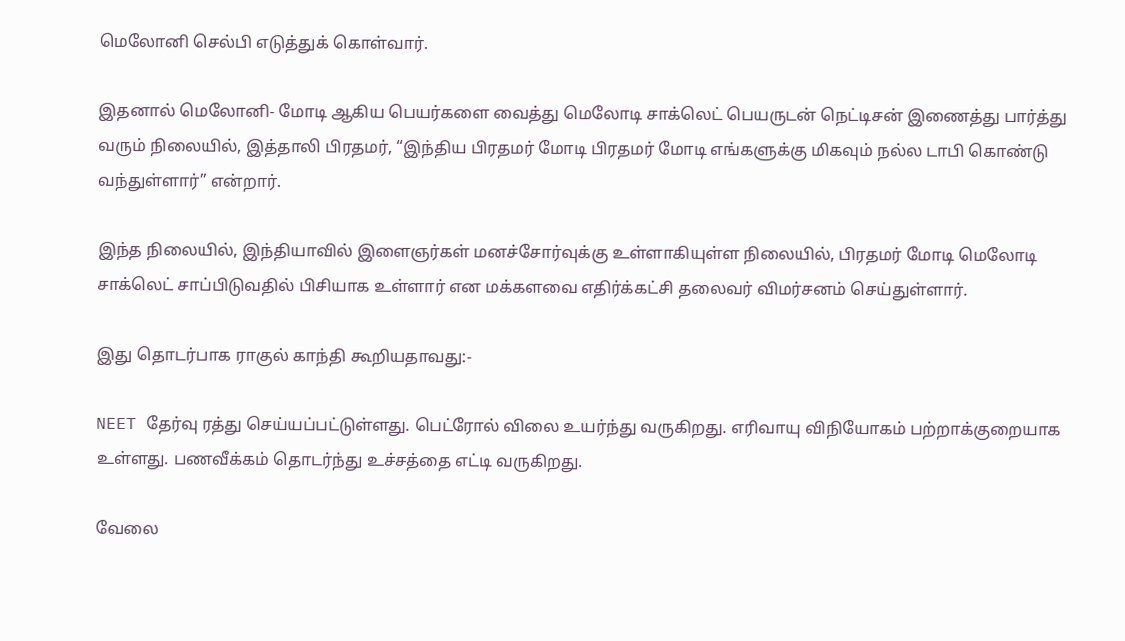மெலோனி செல்பி எடுத்துக் கொள்வார்.

இதனால் மெலோனி- மோடி ஆகிய பெயர்களை வைத்து மெலோடி சாக்லெட் பெயருடன் நெட்டிசன் இணைத்து பார்த்து வரும் நிலையில், இத்தாலி பிரதமர், “இந்திய பிரதமர் மோடி பிரதமர் மோடி எங்களுக்கு மிகவும் நல்ல டாபி கொண்டு வந்துள்ளார்” என்றார்.

இந்த நிலையில், இந்தியாவில் இளைஞர்கள் மனச்சோர்வுக்கு உள்ளாகியுள்ள நிலையில், பிரதமர் மோடி மெலோடி சாக்லெட் சாப்பிடுவதில் பிசியாக உள்ளார் என மக்களவை எதிர்க்கட்சி தலைவர் விமர்சனம் செய்துள்ளார்.

இது தொடர்பாக ராகுல் காந்தி கூறியதாவது:-

NEET தேர்வு ரத்து செய்யப்பட்டுள்ளது. பெட்ரோல் விலை உயர்ந்து வருகிறது. எரிவாயு விநியோகம் பற்றாக்குறையாக உள்ளது. பணவீக்கம் தொடர்ந்து உச்சத்தை எட்டி வருகிறது.

வேலை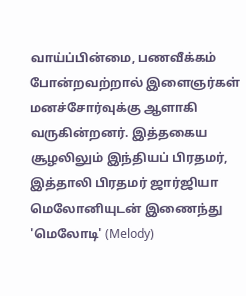வாய்ப்பின்மை, பணவீக்கம் போன்றவற்றால் இளைஞர்கள் மனச்சோர்வுக்கு ஆளாகி வருகின்றனர். இத்தகைய சூழலிலும் இந்தியப் பிரதமர், இத்தாலி பிரதமர் ஜார்ஜியா மெலோனியுடன் இணைந்து 'மெலோடி' (Melody)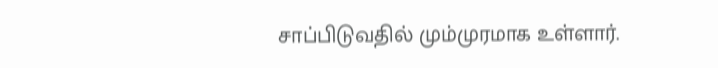சாப்பிடுவதில் மும்முரமாக உள்ளார்.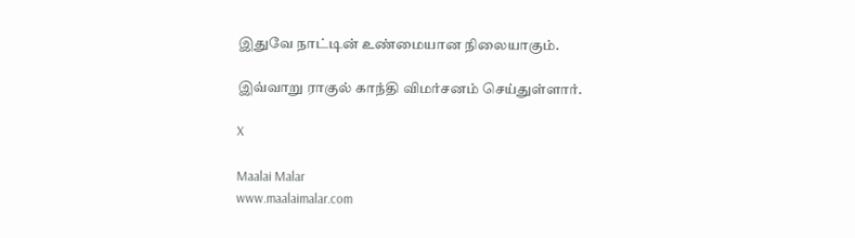இதுவே நாட்டின் உண்மையான நிலையாகும்.

இவ்வாறு ராகுல் காந்தி விமர்சனம் செய்துள்ளார்.

X

Maalai Malar
www.maalaimalar.com